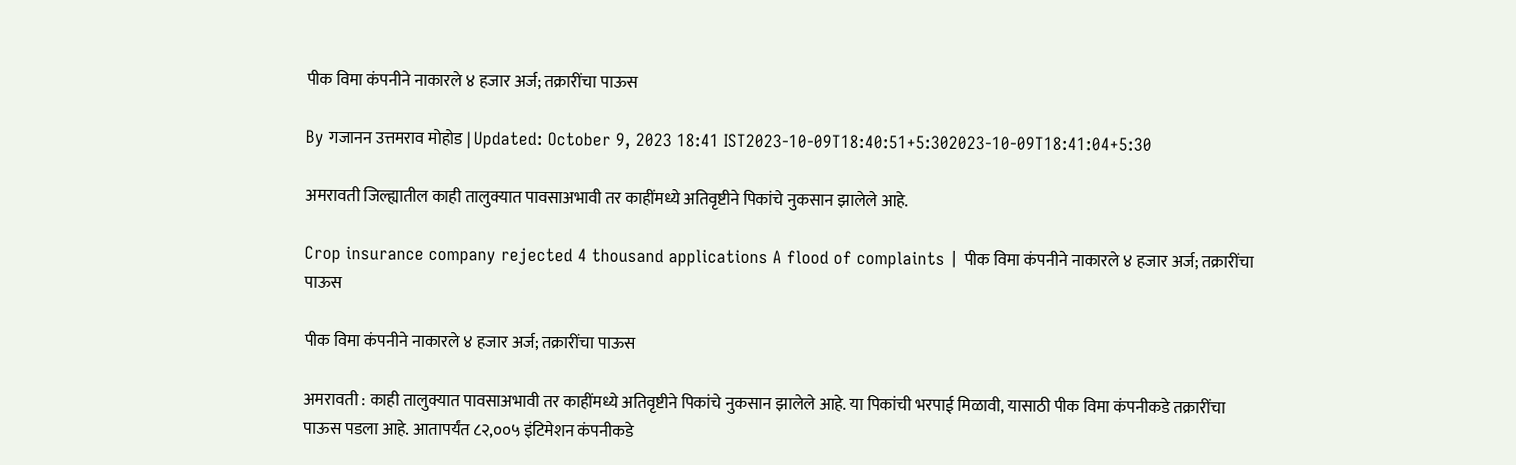पीक विमा कंपनीने नाकारले ४ हजार अर्ज; तक्रारींचा पाऊस

By गजानन उत्तमराव मोहोड | Updated: October 9, 2023 18:41 IST2023-10-09T18:40:51+5:302023-10-09T18:41:04+5:30

अमरावती जिल्ह्यातील काही तालुक्यात पावसाअभावी तर काहींमध्ये अतिवृष्टीने पिकांचे नुकसान झालेले आहे.

Crop insurance company rejected 4 thousand applications A flood of complaints | पीक विमा कंपनीने नाकारले ४ हजार अर्ज; तक्रारींचा पाऊस

पीक विमा कंपनीने नाकारले ४ हजार अर्ज; तक्रारींचा पाऊस

अमरावती : काही तालुक्यात पावसाअभावी तर काहींमध्ये अतिवृष्टीने पिकांचे नुकसान झालेले आहे. या पिकांची भरपाई मिळावी, यासाठी पीक विमा कंपनीकडे तक्रारींचा पाऊस पडला आहे. आतापर्यंत ८२,००५ इंटिमेशन कंपनीकडे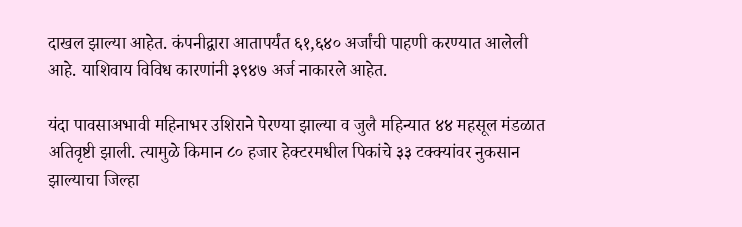दाखल झाल्या आहेत. कंपनीद्वारा आतापर्यंत ६१,६४० अर्जांची पाहणी करण्यात आलेली आहे. याशिवाय विविध कारणांनी ३९४७ अर्ज नाकारले आहेत.

यंदा पावसाअभावी महिनाभर उशिराने पेरण्या झाल्या व जुलै महिन्यात ४४ महसूल मंडळात अतिवृष्टी झाली. त्यामुळे किमान ८० हजार हेक्टरमधील पिकांचे ३३ टक्क्यांवर नुकसान झाल्याचा जिल्हा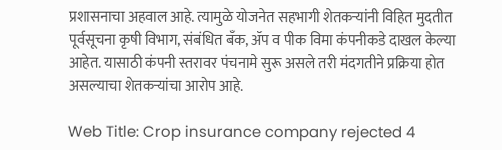प्रशासनाचा अहवाल आहे. त्यामुळे योजनेत सहभागी शेतकऱ्यांनी विहित मुदतीत पूर्वसूचना कृषी विभाग, संबंधित बँक, ॲप व पीक विमा कंपनीकडे दाखल केल्या आहेत. यासाठी कंपनी स्तरावर पंचनामे सुरू असले तरी मंदगतीने प्रक्रिया होत असल्याचा शेतकऱ्यांचा आरोप आहे.

Web Title: Crop insurance company rejected 4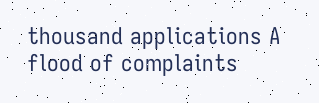thousand applications A flood of complaints